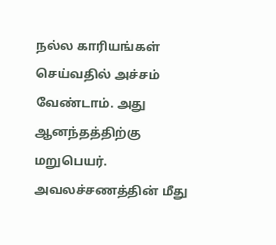நல்ல காரியங்கள் செய்வதில் அச்சம் வேண்டாம். அது ஆனந்தத்திற்கு மறுபெயர். அவலச்சணத்தின் மீது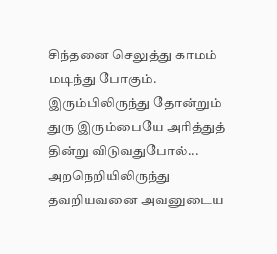சிந்தனை செலுத்து காமம் மடிந்து போகும். இரும்பிலிருந்து தோன்றும் துரு இரும்பையே அரித்துத் தின்று விடுவதுபோல்... அறநெறியிலிருந்து தவறியவனை அவனுடைய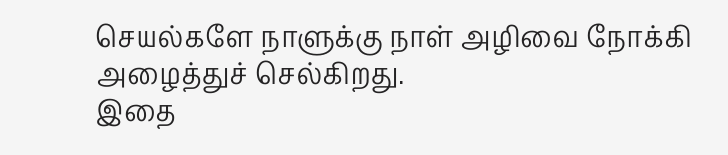செயல்களே நாளுக்கு நாள் அழிவை நோக்கி அழைத்துச் செல்கிறது.
இதை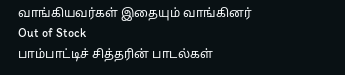வாங்கியவர்கள் இதையும் வாங்கினர்
Out of Stock
பாம்பாட்டிச் சித்தரின் பாடல்கள்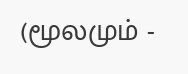(மூலமும் -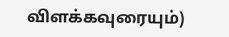விளக்கவுரையும்)